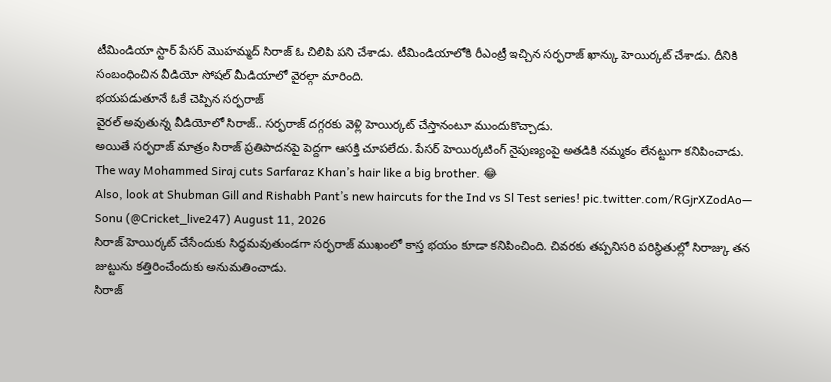టీమిండియా స్టార్ పేసర్ మొహమ్మద్ సిరాజ్ ఓ చిలిపి పని చేశాడు. టీమిండియాలోకి రీఎంట్రీ ఇచ్చిన సర్ఫరాజ్ ఖాన్కు హెయిర్కట్ చేశాడు. దీనికి సంబంధించిన వీడియో సోషల్ మీడియాలో వైరల్గా మారింది.
భయపడుతూనే ఓకే చెప్పిన సర్ఫరాజ్
వైరల్ అవుతున్న వీడియోలో సిరాజ్.. సర్ఫరాజ్ దగ్గరకు వెళ్లి హెయిర్కట్ చేస్తానంటూ ముందుకొచ్చాడు.
అయితే సర్ఫరాజ్ మాత్రం సిరాజ్ ప్రతిపాదనపై పెద్దగా ఆసక్తి చూపలేదు. పేసర్ హెయిర్కటింగ్ నైపుణ్యంపై అతడికి నమ్మకం లేనట్టుగా కనిపించాడు.
The way Mohammed Siraj cuts Sarfaraz Khan’s hair like a big brother. 😂
Also, look at Shubman Gill and Rishabh Pant’s new haircuts for the Ind vs Sl Test series! pic.twitter.com/RGjrXZodAo— Sonu (@Cricket_live247) August 11, 2026
సిరాజ్ హెయిర్కట్ చేసేందుకు సిద్ధమవుతుండగా సర్ఫరాజ్ ముఖంలో కాస్త భయం కూడా కనిపించింది. చివరకు తప్పనిసరి పరిస్థితుల్లో సిరాజ్కు తన జుట్టును కత్తిరించేందుకు అనుమతించాడు.
సిరాజ్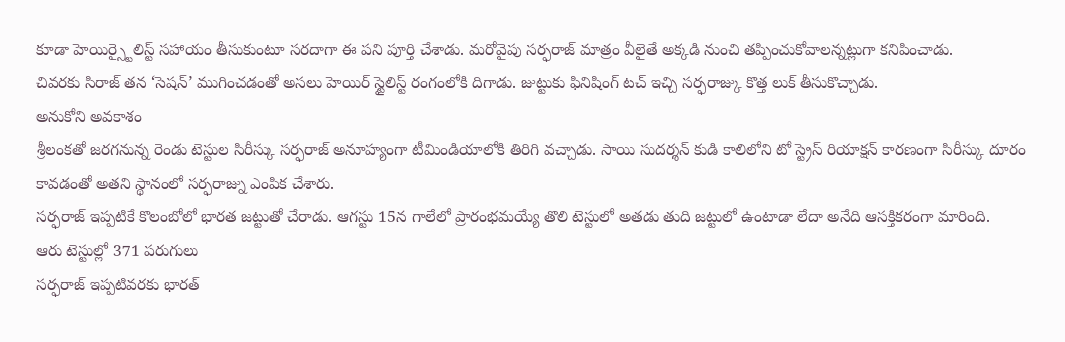కూడా హెయిర్స్టైలిస్ట్ సహాయం తీసుకుంటూ సరదాగా ఈ పని పూర్తి చేశాడు. మరోవైపు సర్ఫరాజ్ మాత్రం వీలైతే అక్కడి నుంచి తప్పించుకోవాలన్నట్లుగా కనిపించాడు.
చివరకు సిరాజ్ తన ‘సెషన్’ ముగించడంతో అసలు హెయిర్ స్టైలిస్ట్ రంగంలోకి దిగాడు. జుట్టుకు ఫినిషింగ్ టచ్ ఇచ్చి సర్ఫరాజ్కు కొత్త లుక్ తీసుకొచ్చాడు.
అనుకోని అవకాశం
శ్రీలంకతో జరగనున్న రెండు టెస్టుల సిరీస్కు సర్ఫరాజ్ అనూహ్యంగా టీమిండియాలోకి తిరిగి వచ్చాడు. సాయి సుదర్శన్ కుడి కాలిలోని టో స్ట్రెస్ రియాక్షన్ కారణంగా సిరీస్కు దూరం కావడంతో అతని స్థానంలో సర్ఫరాజ్ను ఎంపిక చేశారు.
సర్ఫరాజ్ ఇప్పటికే కొలంబోలో భారత జట్టుతో చేరాడు. ఆగస్టు 15న గాలేలో ప్రారంభమయ్యే తొలి టెస్టులో అతడు తుది జట్టులో ఉంటాడా లేదా అనేది ఆసక్తికరంగా మారింది.
ఆరు టెస్టుల్లో 371 పరుగులు
సర్ఫరాజ్ ఇప్పటివరకు భారత్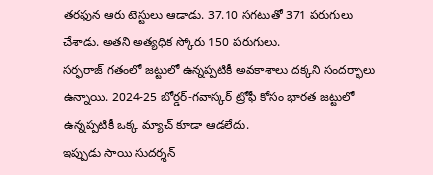తరఫున ఆరు టెస్టులు ఆడాడు. 37.10 సగటుతో 371 పరుగులు చేశాడు. అతని అత్యధిక స్కోరు 150 పరుగులు.
సర్ఫరాజ్ గతంలో జట్టులో ఉన్నప్పటికీ అవకాశాలు దక్కని సందర్భాలు ఉన్నాయి. 2024-25 బోర్డర్-గవాస్కర్ ట్రోఫీ కోసం భారత జట్టులో ఉన్నప్పటికీ ఒక్క మ్యాచ్ కూడా ఆడలేదు.
ఇప్పుడు సాయి సుదర్శన్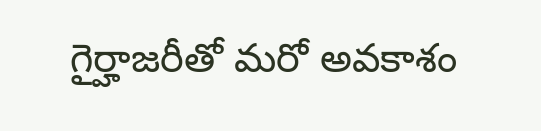గైర్హాజరీతో మరో అవకాశం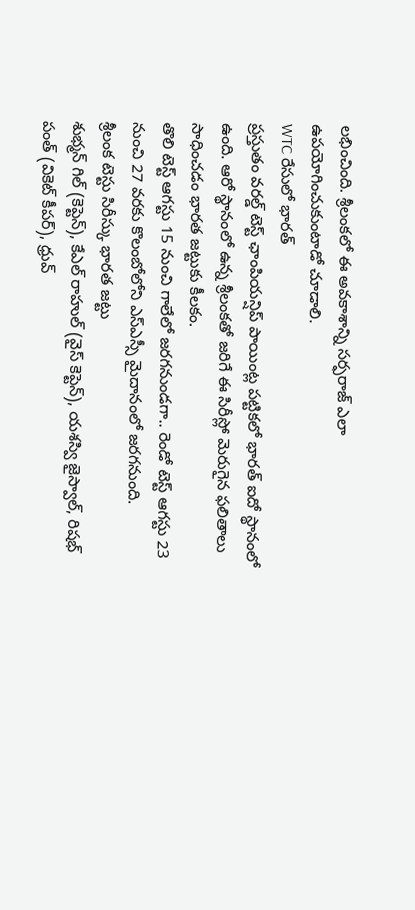లభించింది. శ్రీలంకలో ఈ అవకాశాన్ని సర్ఫరాజ్ ఎలా ఉపయోగించుకుంటాడో చూడాలి.
WTC రేసులో భారత్
ప్రస్తుతం వరల్డ్ టెస్ట్ ఛాంపియన్షిప్ పాయింట్ల పట్టికలో భారత్ ఐదో స్థానంలో ఉంది. ఆరో స్థానంలో ఉన్న శ్రీలంకతో జరిగే ఈ సిరీస్లో మెరుగైన ఫలితాలు సాధించడం భారత జట్టుకు కీలకం.
తొలి టెస్ట్ ఆగస్టు 15 నుంచి గాలేలో జరగనుండగా.. రెండో టెస్ట్ ఆగస్టు 23 నుంచి 27 వరకు కొలంబోలోని ఎస్ఎస్సీ మైదానంలో జరగనుంది.
శ్రీలంక టెస్టు సిరీస్కు భారత జట్టు
శుభ్మన్ గిల్ (కెప్టెన్), కేఎల్ రాహుల్ (వైస్ కెప్టెన్), యశస్వి జైస్వాల్, రిషభ్ పంత్ (వికెట్ కీపర్), ధ్రువ్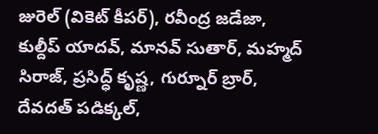జురెల్ (వికెట్ కీపర్), రవీంద్ర జడేజా, కుల్దీప్ యాదవ్, మానవ్ సుతార్, మహ్మద్ సిరాజ్, ప్రసిద్ధ్ కృష్ణ, గుర్నూర్ బ్రార్, దేవదత్ పడిక్కల్,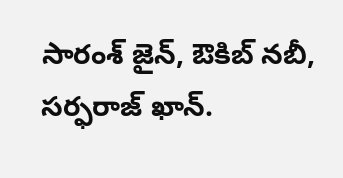సారంశ్ జైన్, ఔకిబ్ నబీ, సర్ఫరాజ్ ఖాన్.